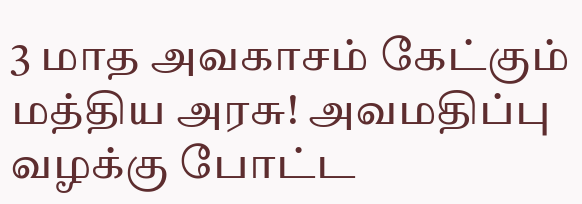3 மாத அவகாசம் கேட்கும் மத்திய அரசு! அவமதிப்பு வழக்கு போட்ட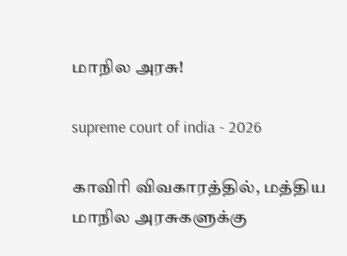மாநில அரசு!

supreme court of india - 2026

காவிரி விவகாரத்தில், மத்திய மாநில அரசுகளுக்கு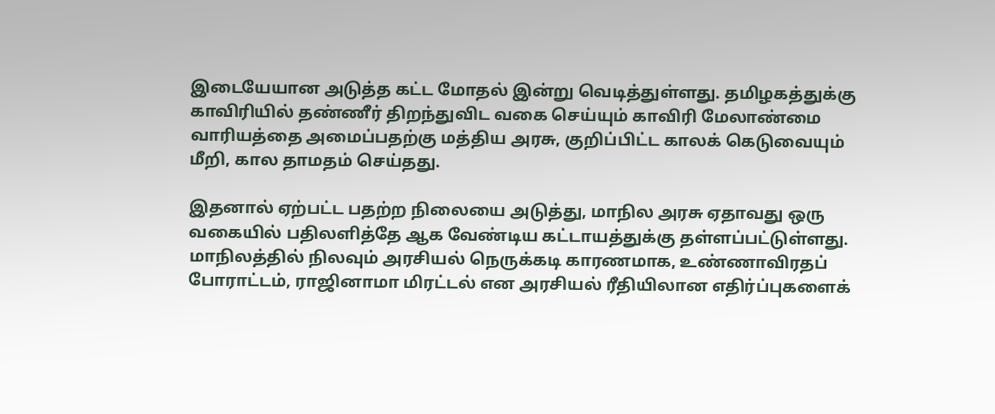இடையேயான அடுத்த கட்ட மோதல் இன்று வெடித்துள்ளது. தமிழகத்துக்கு காவிரியில் தண்ணீர் திறந்துவிட வகை செய்யும் காவிரி மேலாண்மை வாரியத்தை அமைப்பதற்கு மத்திய அரசு, குறிப்பிட்ட காலக் கெடுவையும் மீறி, கால தாமதம் செய்தது.

இதனால் ஏற்பட்ட பதற்ற நிலையை அடுத்து, மாநில அரசு ஏதாவது ஒரு வகையில் பதிலளித்தே ஆக வேண்டிய கட்டாயத்துக்கு தள்ளப்பட்டுள்ளது. மாநிலத்தில் நிலவும் அரசியல் நெருக்கடி காரணமாக, உண்ணாவிரதப் போராட்டம், ராஜினாமா மிரட்டல் என அரசியல் ரீதியிலான எதிர்ப்புகளைக்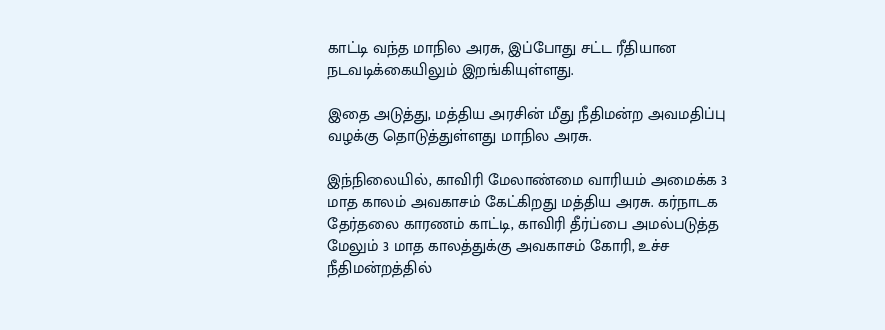காட்டி வந்த மாநில அரசு, இப்போது சட்ட ரீதியான நடவடிக்கையிலும் இறங்கியுள்ளது.

இதை அடுத்து, மத்திய அரசின் மீது நீதிமன்ற அவமதிப்பு வழக்கு தொடுத்துள்ளது மாநில அரசு.

இந்நிலையில், காவிரி மேலாண்மை வாரியம் அமைக்க 3 மாத காலம் அவகாசம் கேட்கிறது மத்திய அரசு. கர்நாடக தேர்தலை காரணம் காட்டி, காவிரி தீர்ப்பை அமல்படுத்த மேலும் 3 மாத காலத்துக்கு அவகாசம் கோரி, உச்ச நீதிமன்றத்தில்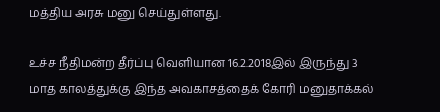மத்திய அரசு மனு செய்துள்ளது.

உச்ச நீதிமன்ற தீர்ப்பு வெளியான 16.2.2018இல் இருந்து 3 மாத காலத்துக்கு இந்த அவகாசத்தைக் கோரி மனுதாக்கல்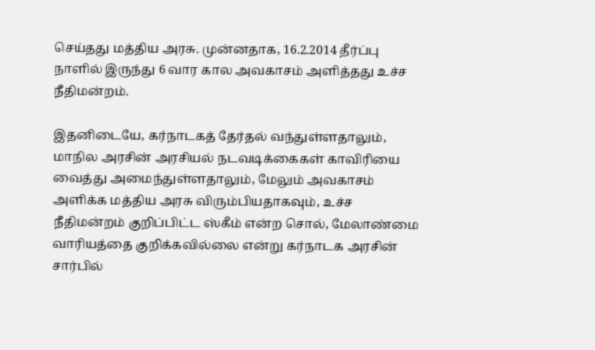செய்தது மத்திய அரசு. முன்னதாக, 16.2.2014 தீர்ப்பு நாளில் இருந்து 6 வார கால அவகாசம் அளித்தது உச்ச நீதிமன்றம்.

இதனிடையே, கர்நாடகத் தேர்தல் வந்துள்ளதாலும், மாநில அரசின் அரசியல் நடவடிக்கைகள் காவிரியை வைத்து அமைந்துள்ளதாலும், மேலும் அவகாசம் அளிக்க மத்திய அரசு விரும்பியதாகவும், உச்ச நீதிமன்றம் குறிப்பிட்ட ஸ்கீம் என்ற சொல், மேலாண்மை வாரியத்தை குறிக்கவில்லை என்று கர்நாடக அரசின் சார்பில்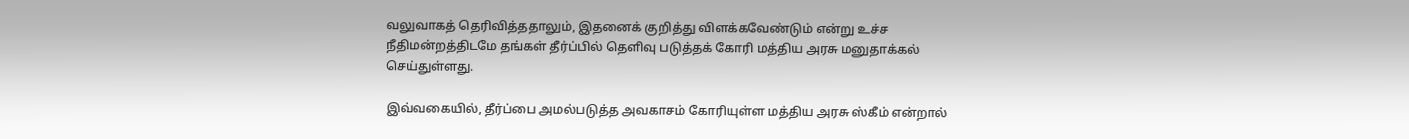வலுவாகத் தெரிவித்ததாலும், இதனைக் குறித்து விளக்கவேண்டும் என்று உச்ச நீதிமன்றத்திடமே தங்கள் தீர்ப்பில் தெளிவு படுத்தக் கோரி மத்திய அரசு மனுதாக்கல் செய்துள்ளது.

இவ்வகையில், தீர்ப்பை அமல்படுத்த அவகாசம் கோரியுள்ள மத்திய அரசு ஸ்கீம் என்றால்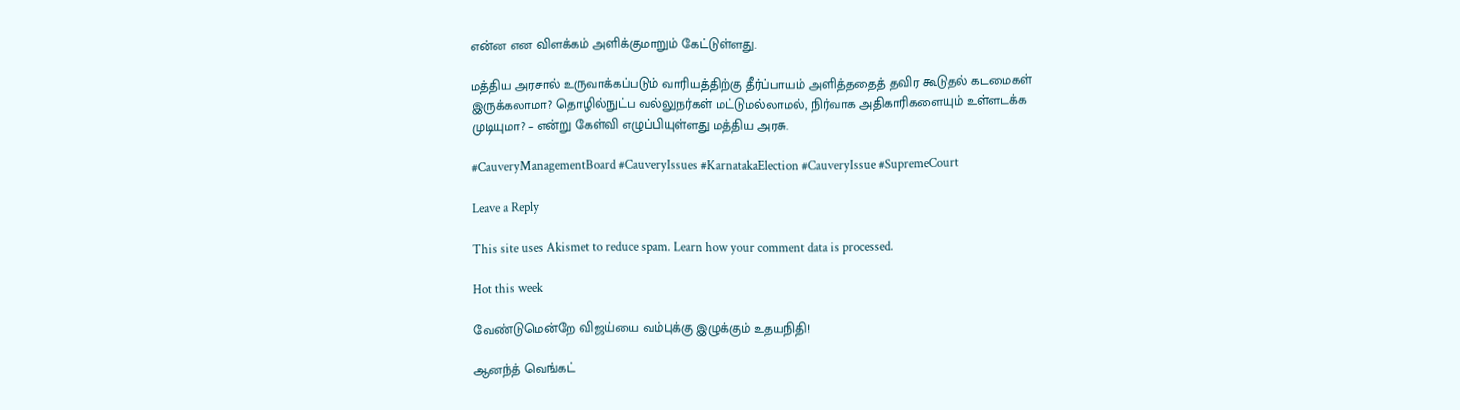என்ன என விளக்கம் அளிக்குமாறும் கேட்டுள்ளது.

மத்திய அரசால் உருவாக்கப்படும் வாரியத்திற்கு தீர்ப்பாயம் அளித்ததைத் தவிர கூடுதல் கடமைகள் இருக்கலாமா? தொழில்நுட்ப வல்லுநர்கள் மட்டுமல்லாமல், நிர்வாக அதிகாரிகளையும் உள்ளடக்க முடியுமா? – என்று கேள்வி எழுப்பியுள்ளது மத்திய அரசு.

#CauveryManagementBoard #CauveryIssues #KarnatakaElection #CauveryIssue #SupremeCourt

Leave a Reply

This site uses Akismet to reduce spam. Learn how your comment data is processed.

Hot this week

வேண்டுமென்றே விஜய்யை வம்புக்கு இழுக்கும் உதயநிதி!

ஆனந்த் வெங்கட்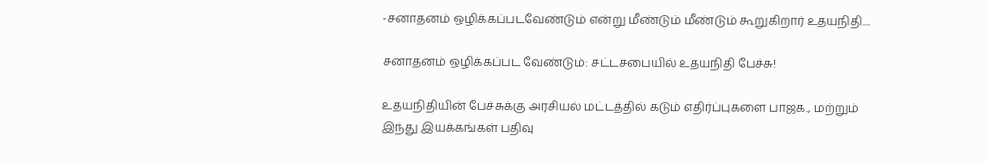-சனாதனம் ஒழிக்கப்படவேண்டும் என்று மீண்டும் மீண்டும் கூறுகிறார் உதயநிதி....

சனாதனம் ஒழிக்கப்பட வேண்டும்: சட்டசபையில் உதயநிதி பேச்சு!

உதயநிதியின் பேச்சுக்கு அரசியல் மட்டத்தில் கடும் எதிர்ப்புகளை பாஜக., மற்றும் இந்து இயக்கங்கள் பதிவு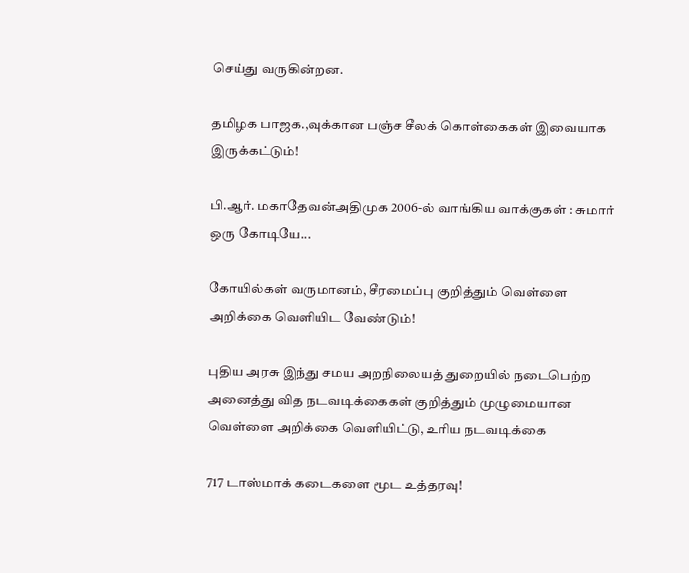செய்து வருகின்றன.

தமிழக பாஜக.,வுக்கான பஞ்ச சீலக் கொள்கைகள் இவையாக இருக்கட்டும்!

பி.ஆர். மகாதேவன்அதிமுக 2006-ல் வாங்கிய வாக்குகள் : சுமார் ஒரு கோடியே...

கோயில்கள் வருமானம், சீரமைப்பு குறித்தும் வெள்ளை அறிக்கை வெளியிட வேண்டும்!

புதிய அரசு இந்து சமய அறநிலையத் துறையில் நடைபெற்ற அனைத்து வித நடவடிக்கைகள் குறித்தும் முழுமையான வெள்ளை அறிக்கை வெளியிட்டு, உரிய நடவடிக்கை

717 டாஸ்மாக் கடைகளை மூட உத்தரவு!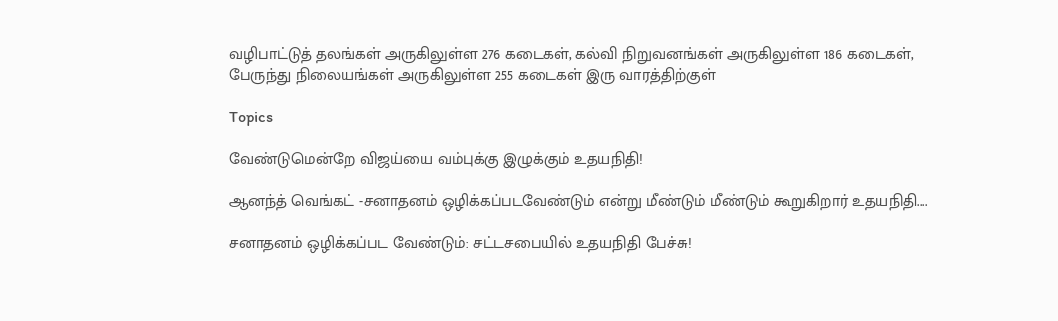வழிபாட்டுத் தலங்கள் அருகிலுள்ள 276 கடைகள், கல்வி நிறுவனங்கள் அருகிலுள்ள 186 கடைகள், பேருந்து நிலையங்கள் அருகிலுள்ள 255 கடைகள் இரு வாரத்திற்குள்

Topics

வேண்டுமென்றே விஜய்யை வம்புக்கு இழுக்கும் உதயநிதி!

ஆனந்த் வெங்கட் -சனாதனம் ஒழிக்கப்படவேண்டும் என்று மீண்டும் மீண்டும் கூறுகிறார் உதயநிதி....

சனாதனம் ஒழிக்கப்பட வேண்டும்: சட்டசபையில் உதயநிதி பேச்சு!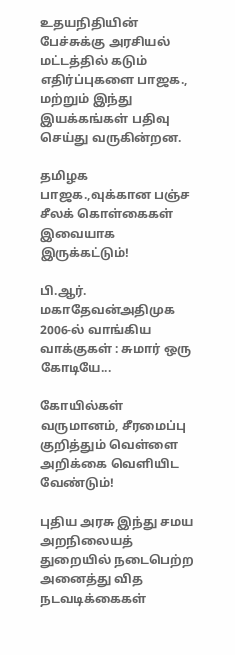உதயநிதியின் பேச்சுக்கு அரசியல் மட்டத்தில் கடும் எதிர்ப்புகளை பாஜக., மற்றும் இந்து இயக்கங்கள் பதிவு செய்து வருகின்றன.

தமிழக பாஜக.,வுக்கான பஞ்ச சீலக் கொள்கைகள் இவையாக இருக்கட்டும்!

பி.ஆர். மகாதேவன்அதிமுக 2006-ல் வாங்கிய வாக்குகள் : சுமார் ஒரு கோடியே...

கோயில்கள் வருமானம், சீரமைப்பு குறித்தும் வெள்ளை அறிக்கை வெளியிட வேண்டும்!

புதிய அரசு இந்து சமய அறநிலையத் துறையில் நடைபெற்ற அனைத்து வித நடவடிக்கைகள்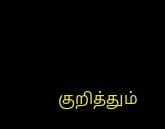குறித்தும்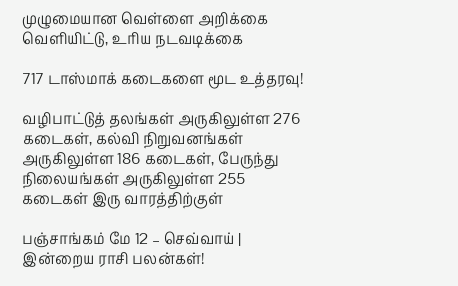முழுமையான வெள்ளை அறிக்கை வெளியிட்டு, உரிய நடவடிக்கை

717 டாஸ்மாக் கடைகளை மூட உத்தரவு!

வழிபாட்டுத் தலங்கள் அருகிலுள்ள 276 கடைகள், கல்வி நிறுவனங்கள் அருகிலுள்ள 186 கடைகள், பேருந்து நிலையங்கள் அருகிலுள்ள 255 கடைகள் இரு வாரத்திற்குள்

பஞ்சாங்கம் மே 12 – செவ்வாய் | இன்றைய ராசி பலன்கள்!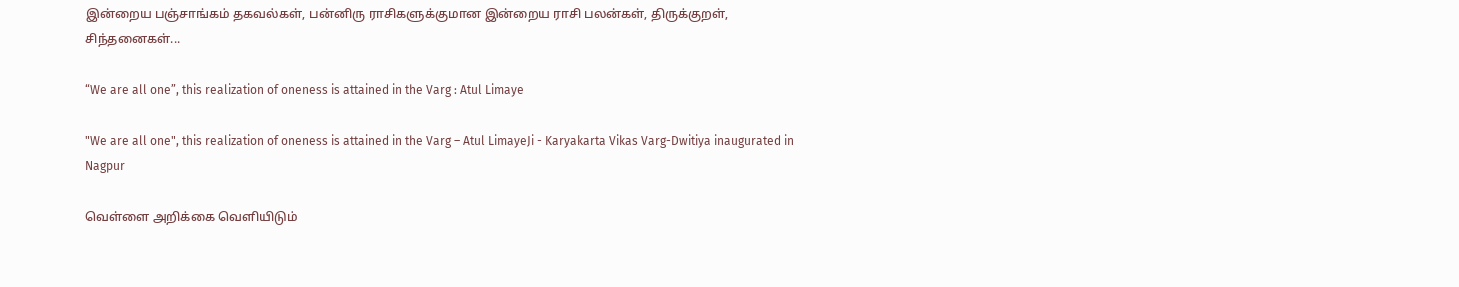இன்றைய பஞ்சாங்கம் தகவல்கள், பன்னிரு ராசிகளுக்குமான இன்றைய ராசி பலன்கள், திருக்குறள், சிந்தனைகள்...

“We are all one”, this realization of oneness is attained in the Varg : Atul Limaye

"We are all one", this realization of oneness is attained in the Varg – Atul LimayeJi - Karyakarta Vikas Varg-Dwitiya inaugurated in Nagpur

வெள்ளை அறிக்கை வெளியிடும்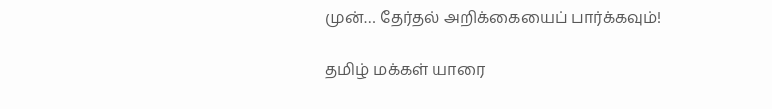முன்… தேர்தல் அறிக்கையைப் பார்க்கவும்!

தமிழ் மக்கள் யாரை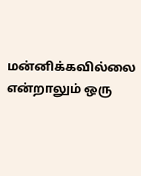மன்னிக்கவில்லை என்றாலும் ஒரு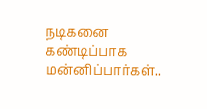நடிகனை கண்டிப்பாக மன்னிப்பார்கள்..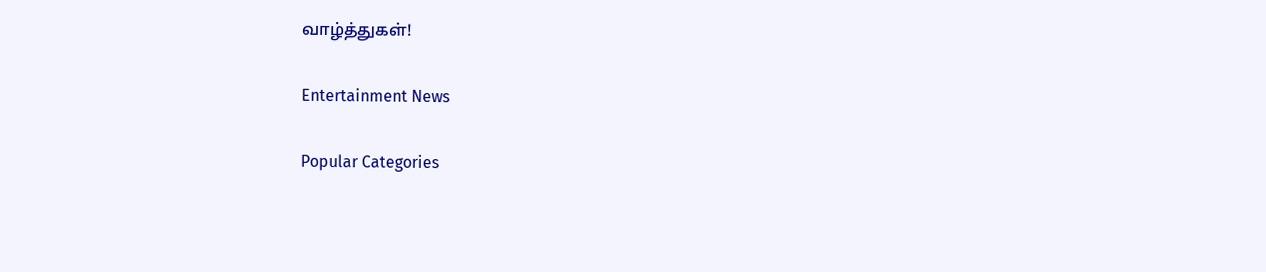வாழ்த்துகள்!

Entertainment News

Popular Categories